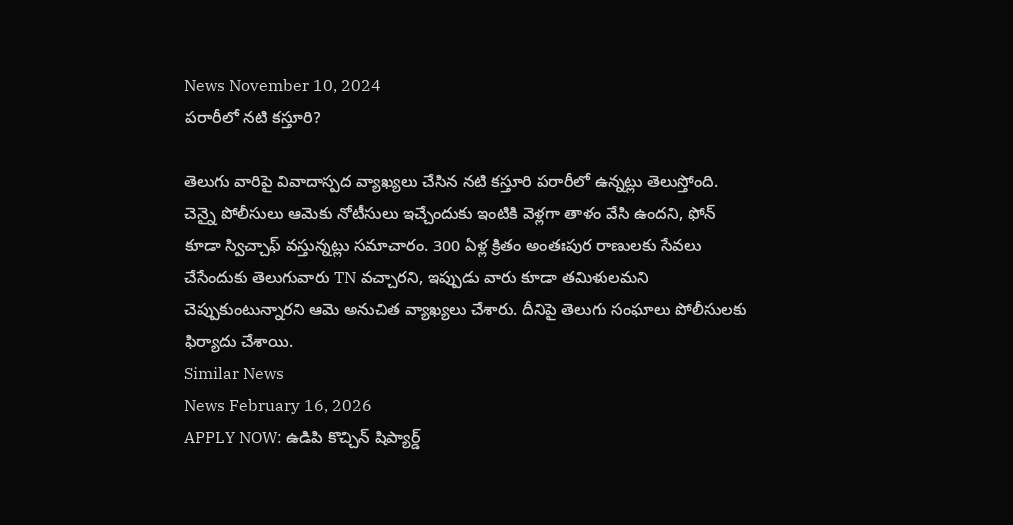News November 10, 2024
పరారీలో నటి కస్తూరి?

తెలుగు వారిపై వివాదాస్పద వ్యాఖ్యలు చేసిన నటి కస్తూరి పరారీలో ఉన్నట్లు తెలుస్తోంది. చెన్నై పోలీసులు ఆమెకు నోటీసులు ఇచ్చేందుకు ఇంటికి వెళ్లగా తాళం వేసి ఉందని, ఫోన్ కూడా స్విచ్చాఫ్ వస్తున్నట్లు సమాచారం. 300 ఏళ్ల క్రితం అంతఃపుర రాణులకు సేవలు చేసేందుకు తెలుగువారు TN వచ్చారని, ఇప్పుడు వారు కూడా తమిళులమని చెప్పుకుంటున్నారని ఆమె అనుచిత వ్యాఖ్యలు చేశారు. దీనిపై తెలుగు సంఘాలు పోలీసులకు ఫిర్యాదు చేశాయి.
Similar News
News February 16, 2026
APPLY NOW: ఉడిపి కొచ్చిన్ షిప్యార్డ్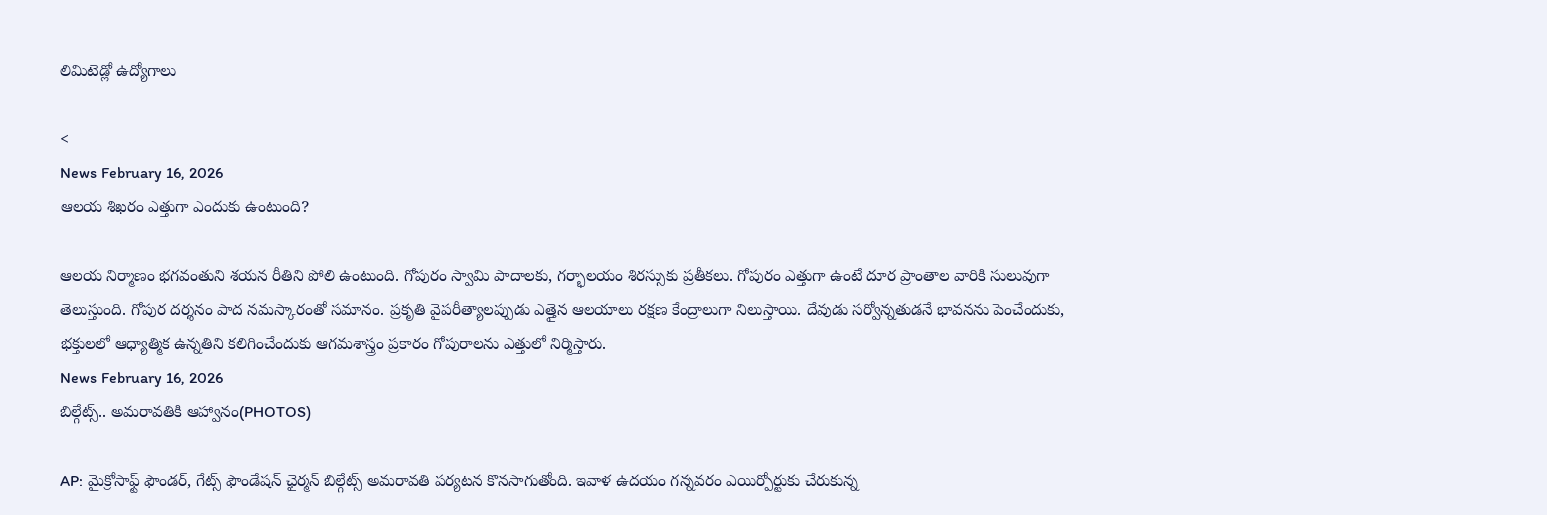లిమిటెడ్లో ఉద్యోగాలు

<
News February 16, 2026
ఆలయ శిఖరం ఎత్తుగా ఎందుకు ఉంటుంది?

ఆలయ నిర్మాణం భగవంతుని శయన రీతిని పోలి ఉంటుంది. గోపురం స్వామి పాదాలకు, గర్భాలయం శిరస్సుకు ప్రతీకలు. గోపురం ఎత్తుగా ఉంటే దూర ప్రాంతాల వారికి సులువుగా తెలుస్తుంది. గోపుర దర్శనం పాద నమస్కారంతో సమానం. ప్రకృతి వైపరీత్యాలప్పుడు ఎత్తైన ఆలయాలు రక్షణ కేంద్రాలుగా నిలుస్తాయి. దేవుడు సర్వోన్నతుడనే భావనను పెంచేందుకు, భక్తులలో ఆధ్యాత్మిక ఉన్నతిని కలిగించేందుకు ఆగమశాస్త్రం ప్రకారం గోపురాలను ఎత్తులో నిర్మిస్తారు.
News February 16, 2026
బిల్గేట్స్.. అమరావతికి ఆహ్వానం(PHOTOS)

AP: మైక్రోసాఫ్ట్ ఫౌండర్, గేట్స్ ఫౌండేషన్ ఛైర్మన్ బిల్గేట్స్ అమరావతి పర్యటన కొనసాగుతోంది. ఇవాళ ఉదయం గన్నవరం ఎయిర్పోర్టుకు చేరుకున్న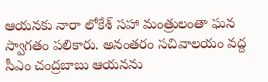ఆయనకు నారా లోకేశ్ సహా మంత్రులంతా ఘన స్వాగతం పలికారు. అనంతరం సచివాలయం వద్ద సీఎం చంద్రబాబు ఆయనను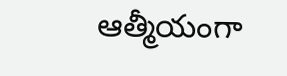ఆత్మీయంగా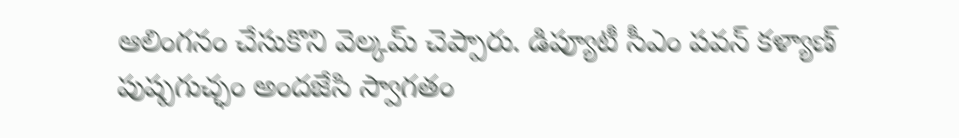ఆలింగనం చేసుకొని వెల్కమ్ చెప్పారు. డిప్యూటీ సీఎం పవన్ కళ్యాణ్ పుష్పగుచ్ఛం అందజేసి స్వాగతం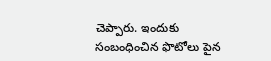చెప్పారు. ఇందుకు సంబంధించిన ఫొటోలు పైన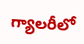గ్యాలరీలో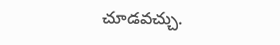చూడవచ్చు.